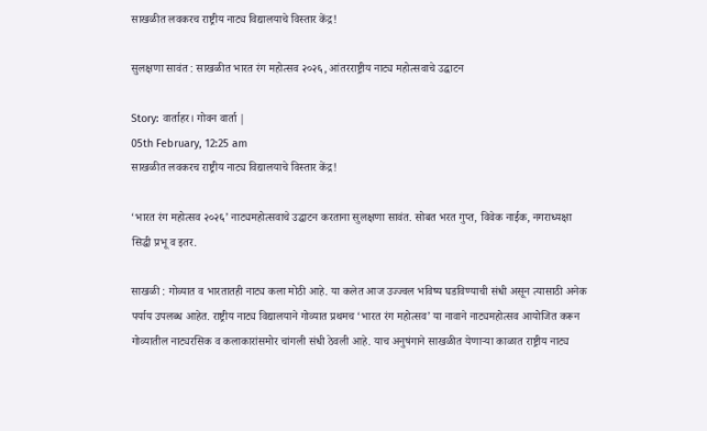साखळीत लवकरच राष्ट्रीय नाट्य विद्यालयाचे विस्तार केंद्र!

सुलक्षणा सावंत : साखळीत भारत रंग महोत्सव २०२६, आंतरराष्ट्रीय नाट्य महोत्सवाचे उद्घाटन

Story: वार्ताहर। गोवन वार्ता |
05th February, 12:25 am
साखळीत लवकरच राष्ट्रीय नाट्य विद्यालयाचे विस्तार केंद्र!

‘भारत रंग महोत्सव २०२६’ नाट्यमहोत्सवाचे उद्घाटन करताना सुलक्षणा सावंत. सोबत भरत गुप्त, विवेक नाईक, नगराध्यक्षा सिद्धी प्रभू व इतर.

साखळी : गोव्यात व भारतातही नाट्य कला मोठी आहे. या कलेत आज उज्ज्वल भविष्य घडविण्याची संधी असून त्यासाठी अनेक पर्याय उपलब्ध आहेत. राष्ट्रीय नाट्य विद्यालयाने गोव्यात प्रथमच ‘भारत रंग महोत्सव’ या नावाने नाट्यमहोत्सव आयोजित करून गोव्यातील नाट्यरसिक व कलाकारांसमोर चांगली संधी ठेवली आहे. याच अनुषंगाने साखळीत येणाऱ्या काळात राष्ट्रीय नाट्य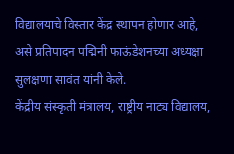विद्यालयाचे विस्तार केंद्र स्थापन होणार आहे, असे प्रतिपादन पद्मिनी फाऊंडेशनच्या अध्यक्षा सुलक्षणा सावंत यांनी केले.
केंद्रीय संस्कृती मंत्रालय, राष्ट्रीय नाट्य विद्यालय,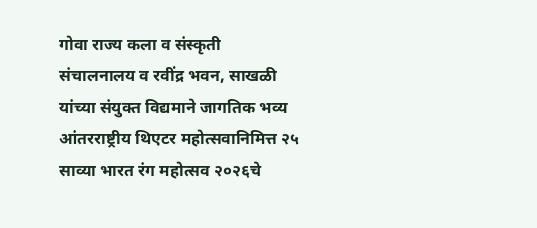गोवा राज्य कला व संस्कृती संचालनालय व रवींद्र भवन, साखळी यांच्या संयुक्त विद्यमाने जागतिक भव्य आंतरराष्ट्रीय थिएटर महोत्सवानिमित्त २५ साव्या भारत रंग महोत्सव २०२६चे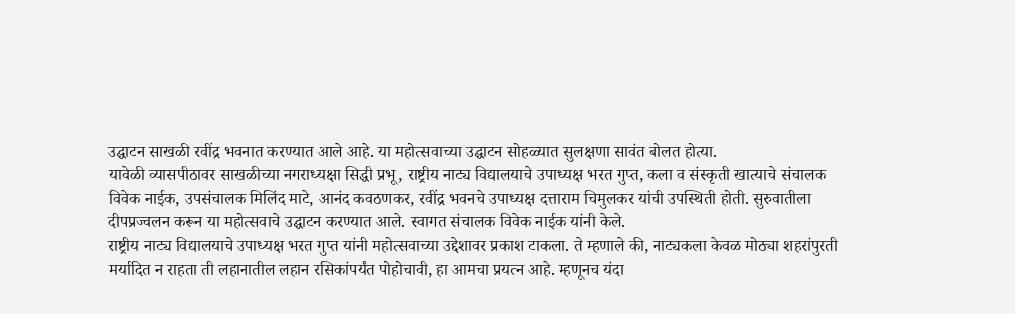उद्घाटन साखळी रवींद्र भवनात करण्यात आले आहे. या महोत्सवाच्या उद्घाटन सोहळ्यात सुलक्षणा सावंत बोलत होत्या.
यावेळी व्यासपीठावर साखळीच्या नगराध्यक्षा सिद्धी प्रभू, राष्ट्रीय नाट्य विद्यालयाचे उपाध्यक्ष भरत गुप्त, कला व संस्कृती खात्याचे संचालक विवेक नाईक, उपसंचालक मिलिंद माटे, आनंद कवठणकर, रवींद्र भवनचे उपाध्यक्ष दत्ताराम चिमुलकर यांची उपस्थिती होती. सुरुवातीला दीपप्रज्वलन करून या महोत्सवाचे उद्घाटन करण्यात आले. स्वागत संचालक विवेक नाईक यांनी केले.
राष्ट्रीय नाट्य विद्यालयाचे उपाध्यक्ष भरत गुप्त यांनी महोत्सवाच्या उद्देशावर प्रकाश टाकला. ते म्हणाले की, नाट्यकला केवळ मोठ्या शहरांपुरती मर्यादित न राहता ती लहानातील लहान रसिकांपर्यंत पोहोचावी, हा आमचा प्रयत्न आहे. म्हणूनच यंदा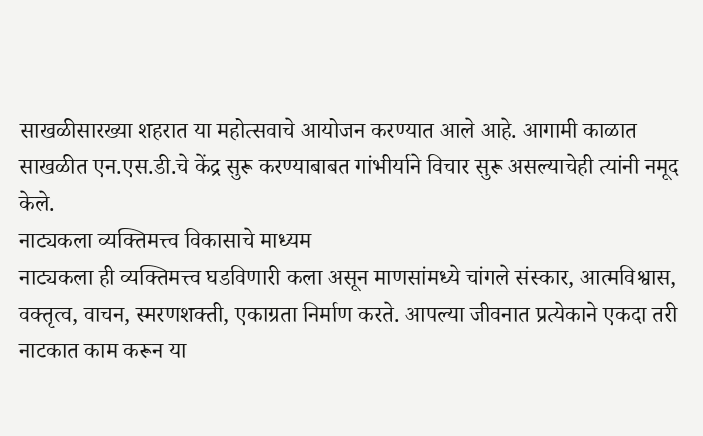साखळीसारख्या शहरात या महोत्सवाचे आयोजन करण्यात आले आहे. आगामी काळात साखळीत एन.एस.डी.चे केंद्र सुरू करण्याबाबत गांभीर्याने विचार सुरू असल्याचेही त्यांनी नमूद केले.
नाट्यकला व्यक्तिमत्त्व विकासाचे माध्यम
नाट्यकला ही व्यक्तिमत्त्व घडविणारी कला असून माणसांमध्ये चांगले संस्कार, आत्मविश्वास, वक्तृत्व, वाचन, स्मरणशक्ती, एकाग्रता निर्माण करते. आपल्या जीवनात प्रत्येकाने एकदा तरी नाटकात काम करून या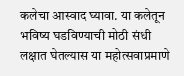कलेचा आस्वाद घ्यावा. या कलेतून भविष्य घडविण्याची मोठी संधी लक्षात घेतल्यास या महोत्सवाप्रमाणे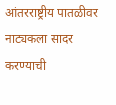आंतरराष्ट्रीय पातळीवर नाट्यकला सादर करण्याची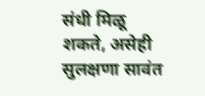संधी मिळू शकते, असेही सुलक्षणा सावंत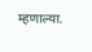म्हणाल्या.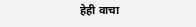हेही वाचा